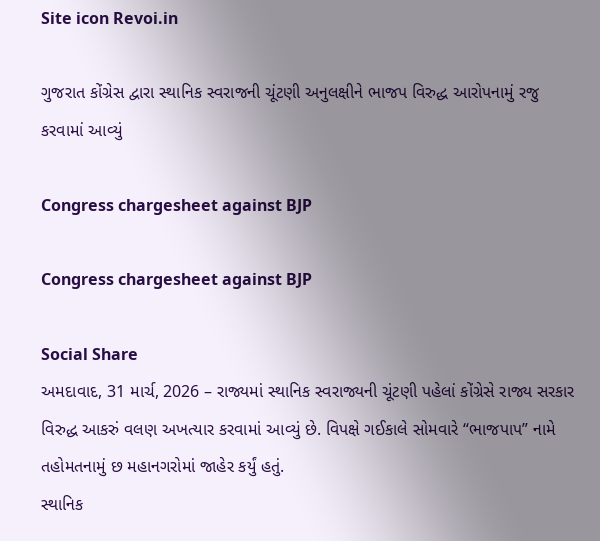Site icon Revoi.in

ગુજરાત કોંગ્રેસ દ્વારા સ્થાનિક સ્વરાજની ચૂંટણી અનુલક્ષીને ભાજપ વિરુદ્ધ આરોપનામું રજુ કરવામાં આવ્યું

Congress chargesheet against BJP

Congress chargesheet against BJP

Social Share
અમદાવાદ, 31 માર્ચ, 2026 – રાજ્યમાં સ્થાનિક સ્વરાજ્યની ચૂંટણી પહેલાં કોંગ્રેસે રાજ્ય સરકાર વિરુદ્ધ આકરું વલણ અખત્યાર કરવામાં આવ્યું છે. વિપક્ષે ગઈકાલે સોમવારે “ભાજપાપ” નામે તહોમતનામું છ મહાનગરોમાં જાહેર કર્યું હતું.
સ્થાનિક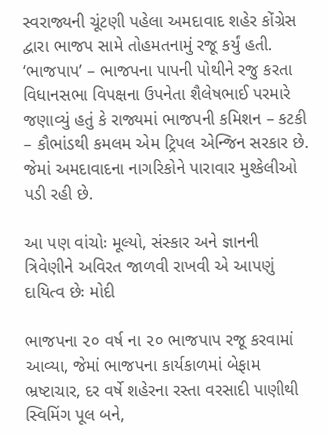સ્વરાજ્યની ચૂંટણી પહેલા અમદાવાદ શહેર કોંગ્રેસ દ્વારા ભાજપ સામે તોહમતનામું રજૂ કર્યું હતી. ‘ભાજપાપ’ – ભાજપના પાપની પોથીને રજુ કરતા વિધાનસભા વિપક્ષના ઉપનેતા શૈલેષભાઈ પરમારે જણાવ્યું હતું કે રાજ્યમાં ભાજપની કમિશન – કટકી – કૌભાંડથી કમલમ એમ ટ્રિપલ એન્જિન સરકાર છે. જેમાં અમદાવાદના નાગરિકોને પારાવાર મુશ્કેલીઓ પડી રહી છે.

આ પણ વાંચોઃ મૂલ્યો, સંસ્કાર અને જ્ઞાનની ત્રિવેણીને અવિરત જાળવી રાખવી એ આપણું દાયિત્વ છેઃ મોદી

ભાજપના ૨૦ વર્ષ ના ૨૦ ભાજપાપ રજૂ કરવામાં આવ્યા, જેમાં ભાજપના કાર્યકાળમાં બેફામ ભ્રષ્ટાચાર, દર વર્ષે શહેરના રસ્તા વરસાદી પાણીથી સ્વિમિંગ પૂલ બને,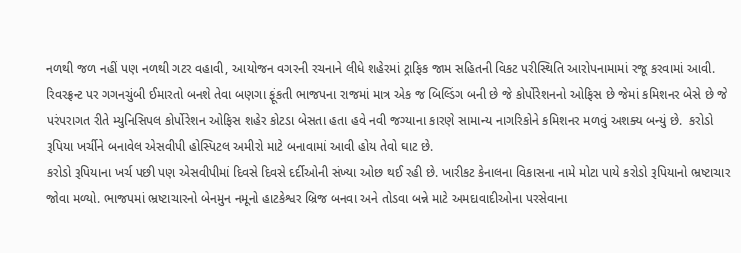નળથી જળ નહીં પણ નળથી ગટર વહાવી, આયોજન વગરની રચનાને લીધે શહેરમાં ટ્રાફિક જામ સહિતની વિકટ પરીસ્થિતિ આરોપનામામાં રજૂ કરવામાં આવી.
રિવરફ્રન્ટ પર ગગનચુંબી ઈમારતો બનશે તેવા બણગા ફૂંકતી ભાજપના રાજમાં માત્ર એક જ બિલ્ડિંગ બની છે જે કોર્પોરેશનનો ઓફિસ છે જેમાં કમિશનર બેસે છે જે પરંપરાગત રીતે મ્યુનિસિપલ કોર્પોરેશન ઓફિસ શહેર કોટડા બેસતા હતા હવે નવી જગ્યાના કારણે સામાન્ય નાગરિકોને કમિશનર મળવું અશક્ય બન્યું છે.  કરોડો રૂપિયા ખર્ચીને બનાવેલ એસવીપી હોસ્પિટલ અમીરો માટે બનાવામાં આવી હોય તેવો ઘાટ છે.
કરોડો રૂપિયાના ખર્ચ પછી પણ એસવીપીમાં દિવસે દિવસે દર્દીઓની સંખ્યા ઓછ થઈ રહી છે. ખારીકટ કેનાલના વિકાસના નામે મોટા પાયે કરોડો રૂપિયાનો ભ્રષ્ટાચાર જોવા મળ્યો. ભાજપમાં ભ્રષ્ટાચારનો બેનમુન નમૂનો હાટકેશ્વર બ્રિજ બનવા અને તોડવા બન્ને માટે અમદાવાદીઓના પરસેવાના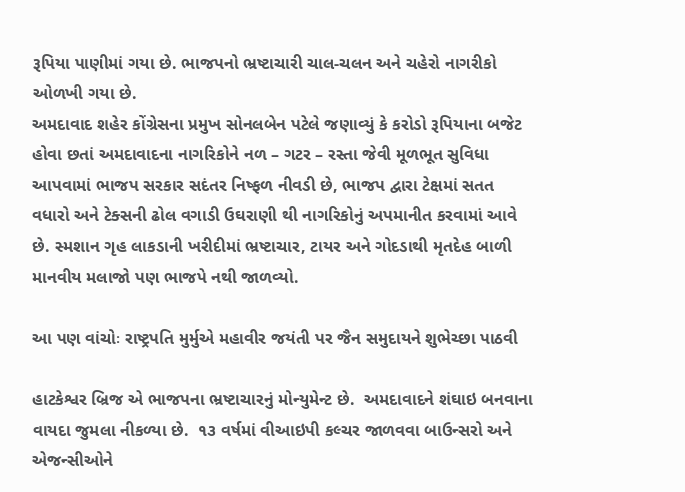રૂપિયા પાણીમાં ગયા છે. ભાજપનો ભ્રષ્ટાચારી ચાલ-ચલન અને ચહેરો નાગરીકો ઓળખી ગયા છે.
અમદાવાદ શહેર કોંગ્રેસના પ્રમુખ સોનલબેન પટેલે જણાવ્યું કે કરોડો રૂપિયાના બજેટ હોવા છતાં અમદાવાદના નાગરિકોને નળ – ગટર – રસ્તા જેવી મૂળભૂત સુવિધા આપવામાં ભાજપ સરકાર સદંતર નિષ્ફળ નીવડી છે, ભાજપ દ્વારા ટેક્ષમાં સતત વધારો અને ટેક્સની ઢોલ વગાડી ઉઘરાણી થી નાગરિકોનું અપમાનીત કરવામાં આવે છે. સ્મશાન ગૃહ લાકડાની ખરીદીમાં ભ્રષ્ટાચાર, ટાયર અને ગોદડાથી મૃતદેહ બાળી માનવીય મલાજો પણ ભાજપે નથી જાળવ્યો.

આ પણ વાંચોઃ રાષ્ટ્રપતિ મુર્મુએ મહાવીર જયંતી પર જૈન સમુદાયને શુભેચ્છા પાઠવી

હાટકેશ્વર બ્રિજ એ ભાજપના ભ્રષ્ટાચારનું મોન્યુમેન્ટ છે.  અમદાવાદને શંઘાઇ બનવાના વાયદા જુમલા નીકળ્યા છે.  ૧૩ વર્ષમાં વીઆઇપી કલ્ચર જાળવવા બાઉન્સરો અને એજન્સીઓને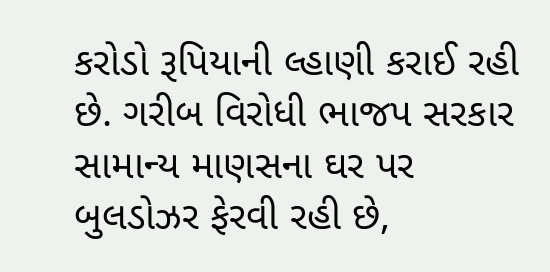કરોડો રૂપિયાની લ્હાણી કરાઈ રહી છે. ગરીબ વિરોધી ભાજપ સરકાર સામાન્ય માણસના ઘર પર બુલડોઝર ફેરવી રહી છે,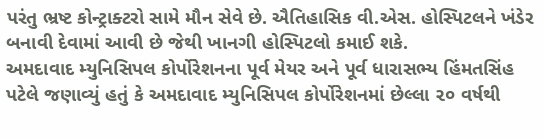પરંતુ ભ્રષ્ટ કોન્ટ્રાક્ટરો સામે મૌન સેવે છે. ઐતિહાસિક વી.એસ. હોસ્પિટલને ખંડેર બનાવી દેવામાં આવી છે જેથી ખાનગી હોસ્પિટલો કમાઈ શકે.
અમદાવાદ મ્યુનિસિપલ કોર્પોરેશનના પૂર્વ મેયર અને પૂર્વ ધારાસભ્ય હિંમતસિંહ પટેલે જણાવ્યું હતું કે અમદાવાદ મ્યુનિસિપલ કોર્પોરેશનમાં છેલ્લા ૨૦ વર્ષથી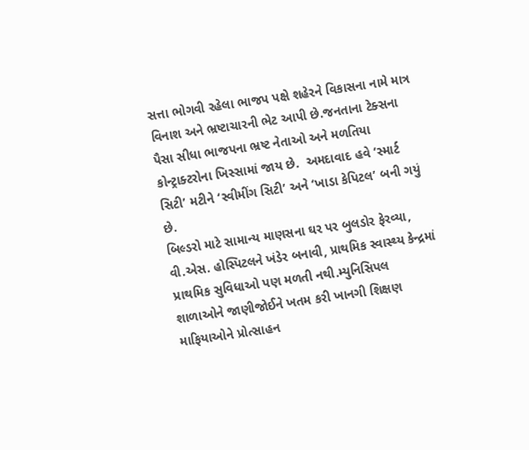સત્તા ભોગવી રહેલા ભાજપ પક્ષે શહેરને વિકાસના નામે માત્ર વિનાશ અને ભ્રષ્ટાચારની ભેટ આપી છે.જનતાના ટેક્સના પૈસા સીધા ભાજપના ભ્રષ્ટ નેતાઓ અને મળતિયા કોન્ટ્રાક્ટરોના ખિસ્સામાં જાય છે.  અમદાવાદ હવે ‘સ્માર્ટ સિટી’ મટીને ‘સ્વીમીંગ સિટી’ અને ‘ખાડા કેપિટલ’ બની ગયું છે.
બિલ્ડરો માટે સામાન્ય માણસના ઘર પર બુલડોર ફેરવ્યા, વી.એસ. હોસ્પિટલને ખંડેર બનાવી, પ્રાથમિક સ્વાસ્થ્ય કેન્દ્રમાં પ્રાથમિક સુવિધાઓ પણ મળતી નથી.મ્યુનિસિપલ શાળાઓને જાણીજોઈને ખતમ કરી ખાનગી શિક્ષણ માફિયાઓને પ્રોત્સાહન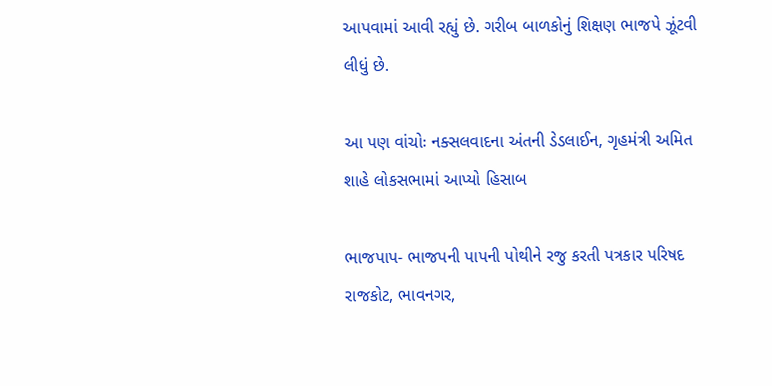આપવામાં આવી રહ્યું છે. ગરીબ બાળકોનું શિક્ષણ ભાજપે ઝૂંટવી લીધું છે.

આ પણ વાંચોઃ નક્સલવાદના અંતની ડેડલાઈન, ગૃહમંત્રી અમિત શાહે લોકસભામાં આપ્યો હિસાબ

ભાજપાપ- ભાજપની પાપની પોથીને રજુ કરતી પત્રકાર પરિષદ રાજકોટ, ભાવનગર,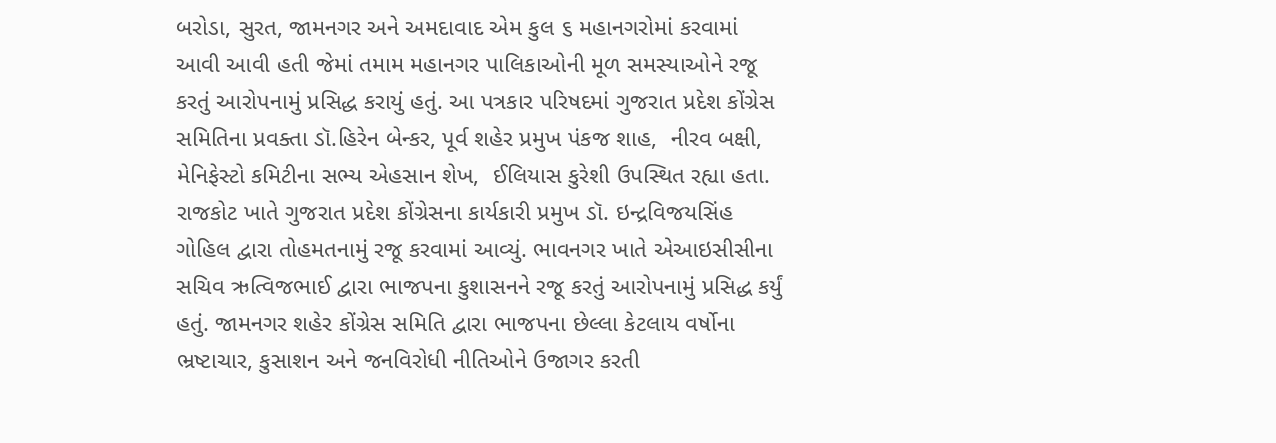બરોડા, સુરત, જામનગર અને અમદાવાદ એમ કુલ ૬ મહાનગરોમાં કરવામાં આવી આવી હતી જેમાં તમામ મહાનગર પાલિકાઓની મૂળ સમસ્યાઓને રજૂ કરતું આરોપનામું પ્રસિદ્ધ કરાયું હતું. આ પત્રકાર પરિષદમાં ગુજરાત પ્રદેશ કોંગ્રેસ સમિતિના પ્રવક્તા ડૉ.હિરેન બેન્કર, પૂર્વ શહેર પ્રમુખ પંકજ શાહ,  નીરવ બક્ષી, મેનિફેસ્ટો કમિટીના સભ્ય એહસાન શેખ,  ઈલિયાસ કુરેશી ઉપસ્થિત રહ્યા હતા.
રાજકોટ ખાતે ગુજરાત પ્રદેશ કોંગ્રેસના કાર્યકારી પ્રમુખ ડૉ. ઇન્દ્રવિજયસિંહ ગોહિલ દ્વારા તોહમતનામું રજૂ કરવામાં આવ્યું. ભાવનગર ખાતે એઆઇસીસીના સચિવ ઋત્વિજભાઈ દ્વારા ભાજપના કુશાસનને રજૂ કરતું આરોપનામું પ્રસિદ્ધ કર્યું હતું. જામનગર શહેર કોંગ્રેસ સમિતિ દ્વારા ભાજપના છેલ્લા કેટલાય વર્ષોના ભ્રષ્ટાચાર, કુસાશન અને જનવિરોધી નીતિઓને ઉજાગર કરતી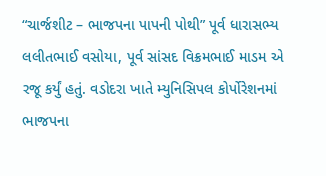“ચાર્જશીટ – ભાજપના પાપની પોથી” પૂર્વ ધારાસભ્ય લલીતભાઈ વસોયા, પૂર્વ સાંસદ વિક્રમભાઈ માડમ એ રજૂ કર્યું હતું. વડોદરા ખાતે મ્યુનિસિપલ કોર્પોરેશનમાં ભાજપના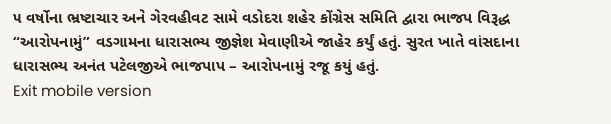૫ વર્ષોના ભ્રષ્ટાચાર અને ગેરવહીવટ સામે વડોદરા શહેર કોંગ્રેસ સમિતિ દ્વારા ભાજપ વિરૂદ્ધ “આરોપનામું” વડગામના ધારાસભ્ય જીજ્ઞેશ મેવાણીએ જાહેર કર્યું હતું. સુરત ખાતે વાંસદાના ધારાસભ્ય અનંત પટેલજીએ ભાજપાપ – આરોપનામું રજૂ કયું હતું.
Exit mobile version